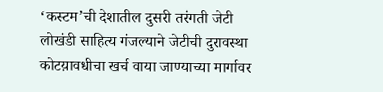‘कस्टम’ची देशातील दुसरी तरंगती जेटी
लोखंडी साहित्य गंजल्याने जेटीची दुरावस्था
कोटय़ावधीचा खर्च वाया जाण्याच्या मार्गावर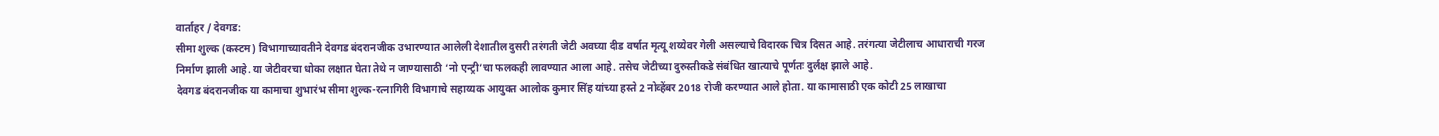वार्ताहर / देवगड:
सीमा शुल्क (कस्टम) विभागाच्यावतीने देवगड बंदरानजीक उभारण्यात आलेली देशातील दुसरी तरंगती जेटी अवघ्या दीड वर्षात मृत्यू शय्येवर गेली असल्याचे विदारक चित्र दिसत आहे. तरंगत्या जेटीलाच आधाराची गरज निर्माण झाली आहे. या जेटीवरचा धोका लक्षात घेता तेथे न जाण्यासाठी ‘नो एन्ट्री’चा फलकही लावण्यात आला आहे. तसेच जेटीच्या दुरुस्तीकडे संबंधित खात्याचे पूर्णतः दुर्लक्ष झाले आहे.
देवगड बंदरानजीक या कामाचा शुभारंभ सीमा शुल्क-रत्नागिरी विभागाचे सहाय्यक आयुक्त आलोक कुमार सिंह यांच्या हस्ते 2 नोव्हेंबर 2018 रोजी करण्यात आले होता. या कामासाठी एक कोटी 25 लाखाचा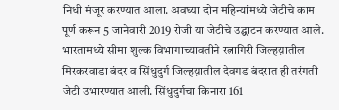निधी मंजूर करण्यात आला. अवघ्या दोन महिन्यांमध्ये जेटीचे काम पूर्ण करून 5 जानेवारी 2019 रोजी या जेटीचे उद्घाटन करण्यात आले. भारतामध्ये सीमा शुल्क विभागाच्यावतीने रत्नागिरी जिल्हय़ातील मिरकरवाडा बंदर व सिंधुदुर्ग जिल्हय़ातील देवगड बंदरात ही तरंगती जेटी उभारण्यात आली. सिंधुदुर्गचा किनारा 161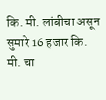कि. मी. लांबीचा असून सुमारे 16 हजार कि. मी. चा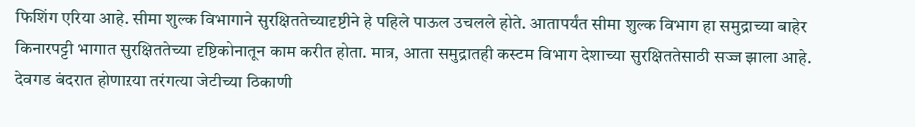फिशिंग एरिया आहे. सीमा शुल्क विभागाने सुरक्षिततेच्यादृष्टीने हे पहिले पाऊल उचलले होते. आतापर्यंत सीमा शुल्क विभाग हा समुद्राच्या बाहेर किनारपट्टी भागात सुरक्षिततेच्या दृष्टिकोनातून काम करीत होता. मात्र, आता समुद्रातही कस्टम विभाग देशाच्या सुरक्षिततेसाठी सज्ज झाला आहे. देवगड बंदरात होणाऱया तरंगत्या जेटीच्या ठिकाणी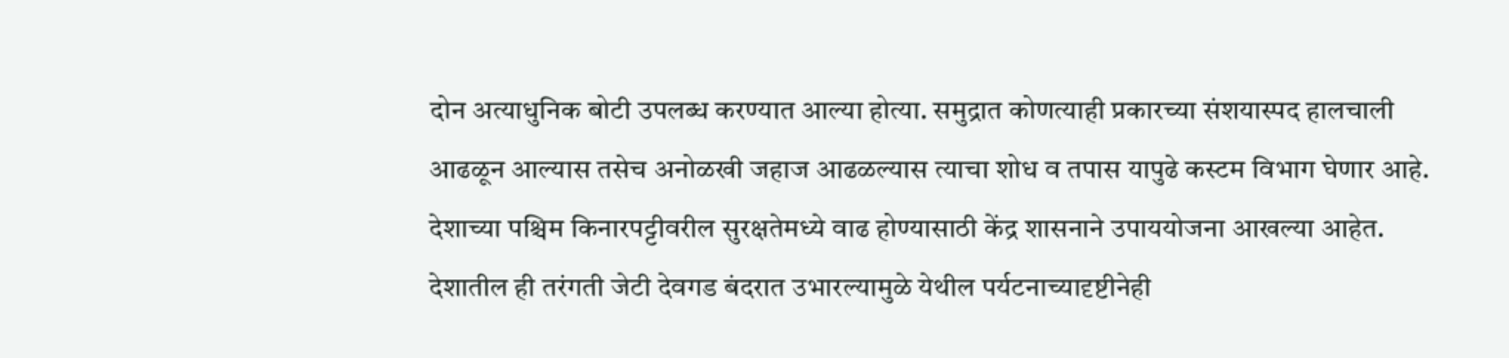दोन अत्याधुनिक बोटी उपलब्ध करण्यात आल्या होत्या. समुद्रात कोणत्याही प्रकारच्या संशयास्पद हालचाली आढळून आल्यास तसेच अनोळखी जहाज आढळल्यास त्याचा शोध व तपास यापुढे कस्टम विभाग घेणार आहे. देशाच्या पश्चिम किनारपट्टीवरील सुरक्षतेमध्ये वाढ होण्यासाठी केंद्र शासनाने उपाययोजना आखल्या आहेत. देशातील ही तरंगती जेटी देवगड बंदरात उभारल्यामुळे येथील पर्यटनाच्यादृष्टीनेही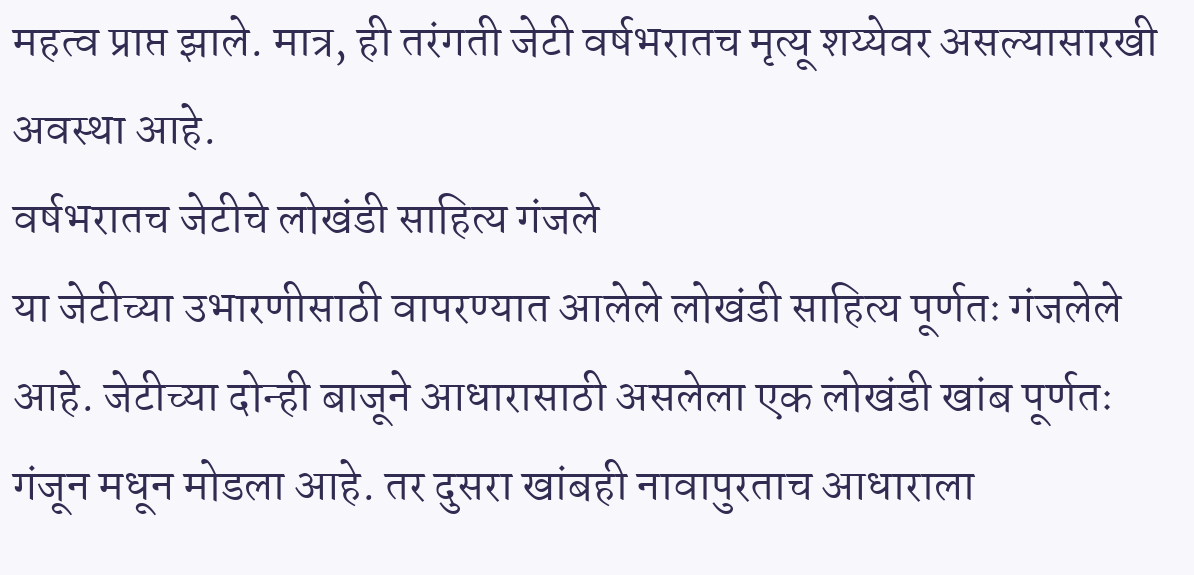महत्व प्राप्त झाले. मात्र, ही तरंगती जेटी वर्षभरातच मृत्यू शय्येवर असल्यासारखी अवस्था आहे.
वर्षभरातच जेटीचे लोखंडी साहित्य गंजले
या जेटीच्या उभारणीसाठी वापरण्यात आलेले लोखंडी साहित्य पूर्णतः गंजलेले आहे. जेटीच्या दोन्ही बाजूने आधारासाठी असलेला एक लोखंडी खांब पूर्णतः गंजून मधून मोडला आहे. तर दुसरा खांबही नावापुरताच आधाराला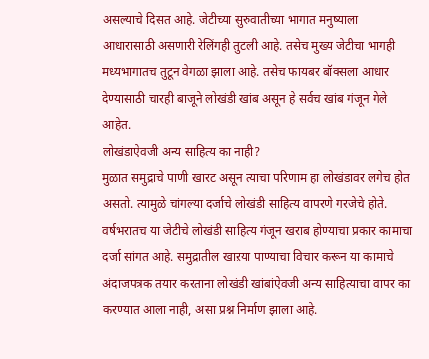असल्याचे दिसत आहे. जेटीच्या सुरुवातीच्या भागात मनुष्याला आधारासाठी असणारी रेलिंगही तुटली आहे. तसेच मुख्य जेटीचा भागही मध्यभागातच तुटून वेगळा झाला आहे. तसेच फायबर बॉक्सला आधार देण्यासाठी चारही बाजूने लोखंडी खांब असून हे सर्वच खांब गंजून गेले आहेत.
लोखंडाऐवजी अन्य साहित्य का नाही?
मुळात समुद्राचे पाणी खारट असून त्याचा परिणाम हा लोखंडावर लगेच होत असतो. त्यामुळे चांगल्या दर्जाचे लोखंडी साहित्य वापरणे गरजेचे होते. वर्षभरातच या जेटीचे लोखंडी साहित्य गंजून खराब होण्याचा प्रकार कामाचा दर्जा सांगत आहे. समुद्रातील खाऱया पाण्याचा विचार करून या कामाचे अंदाजपत्रक तयार करताना लोखंडी खांबांऐवजी अन्य साहित्याचा वापर का करण्यात आला नाही, असा प्रश्न निर्माण झाला आहे.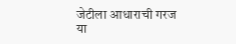जेटीला आधाराची गरज
या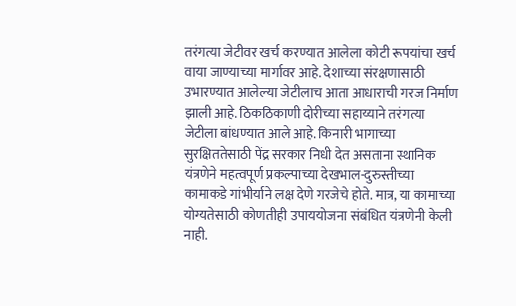तरंगत्या जेटीवर खर्च करण्यात आलेला कोटी रूपयांचा खर्च वाया जाण्याच्या मार्गावर आहे. देशाच्या संरक्षणासाठी उभारण्यात आलेल्या जेटीलाच आता आधाराची गरज निर्माण झाली आहे. ठिकठिकाणी दोरीच्या सहाय्याने तरंगत्या जेटीला बांधण्यात आले आहे. किनारी भागाच्या सुरक्षिततेसाठी पेंद्र सरकार निधी देत असताना स्थानिक यंत्रणेने महत्वपूर्ण प्रकल्पाच्या देखभाल-दुरुस्तीच्या कामाकडे गांभीर्याने लक्ष देणे गरजेचे होते. मात्र, या कामाच्या योग्यतेसाठी कोणतीही उपाययोजना संबंधित यंत्रणेनी केली नाही.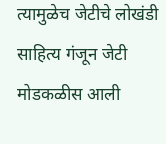त्यामुळेच जेटीचे लोखंडी साहित्य गंजून जेटी मोडकळीस आली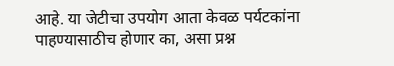आहे. या जेटीचा उपयोग आता केवळ पर्यटकांना पाहण्यासाठीच होणार का, असा प्रश्न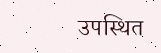उपस्थित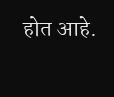होत आहे.